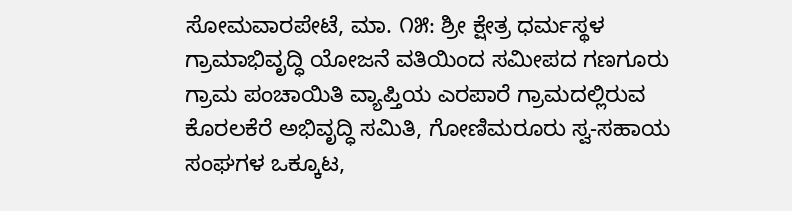ಸೋಮವಾರಪೇಟೆ, ಮಾ. ೧೫: ಶ್ರೀ ಕ್ಷೇತ್ರ ಧರ್ಮಸ್ಥಳ ಗ್ರಾಮಾಭಿವೃದ್ಧಿ ಯೋಜನೆ ವತಿಯಿಂದ ಸಮೀಪದ ಗಣಗೂರು ಗ್ರಾಮ ಪಂಚಾಯಿತಿ ವ್ಯಾಪ್ತಿಯ ಎರಪಾರೆ ಗ್ರಾಮದಲ್ಲಿರುವ ಕೊರಲಕೆರೆ ಅಭಿವೃದ್ಧಿ ಸಮಿತಿ, ಗೋಣಿಮರೂರು ಸ್ವ-ಸಹಾಯ ಸಂಘಗಳ ಒಕ್ಕೂಟ,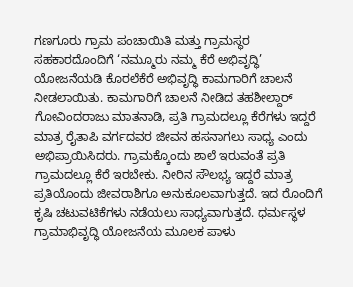ಗಣಗೂರು ಗ್ರಾಮ ಪಂಚಾಯಿತಿ ಮತ್ತು ಗ್ರಾಮಸ್ಥರ ಸಹಕಾರದೊಂದಿಗೆ ‘ನಮ್ಮೂರು ನಮ್ಮ ಕೆರೆ ಅಭಿವೃದ್ಧಿ’ ಯೋಜನೆಯಡಿ ಕೊರಲೆಕೆರೆ ಅಭಿವೃದ್ಧಿ ಕಾಮಗಾರಿಗೆ ಚಾಲನೆ ನೀಡಲಾಯಿತು. ಕಾಮಗಾರಿಗೆ ಚಾಲನೆ ನೀಡಿದ ತಹಶೀಲ್ದಾರ್ ಗೋವಿಂದರಾಜು ಮಾತನಾಡಿ, ಪ್ರತಿ ಗ್ರಾಮದಲ್ಲೂ ಕೆರೆಗಳು ಇದ್ದರೆ ಮಾತ್ರ ರೈತಾಪಿ ವರ್ಗದವರ ಜೀವನ ಹಸನಾಗಲು ಸಾಧ್ಯ ಎಂದು ಅಭಿಪ್ರಾಯಿಸಿದರು. ಗ್ರಾಮಕ್ಕೊಂದು ಶಾಲೆ ಇರುವಂತೆ ಪ್ರತಿ ಗ್ರಾಮದಲ್ಲೂ ಕೆರೆ ಇರಬೇಕು. ನೀರಿನ ಸೌಲಭ್ಯ ಇದ್ದರೆ ಮಾತ್ರ ಪ್ರತಿಯೊಂದು ಜೀವರಾಶಿಗೂ ಅನುಕೂಲವಾಗುತ್ತದೆ. ಇದ ರೊಂದಿಗೆ ಕೃಷಿ ಚಟುವಟಿಕೆಗಳು ನಡೆಯಲು ಸಾಧ್ಯವಾಗುತ್ತದೆ. ಧರ್ಮಸ್ಥಳ ಗ್ರಾಮಾಭಿವೃದ್ಧಿ ಯೋಜನೆಯ ಮೂಲಕ ಪಾಳು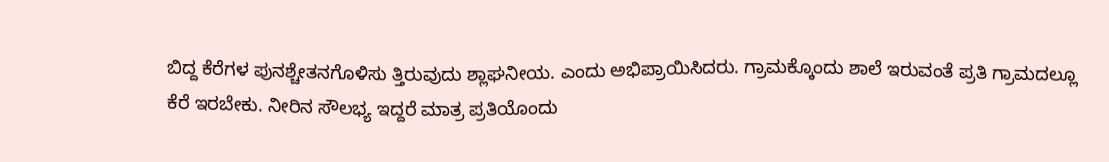ಬಿದ್ದ ಕೆರೆಗಳ ಪುನಶ್ಚೇತನಗೊಳಿಸು ತ್ತಿರುವುದು ಶ್ಲಾಘನೀಯ. ಎಂದು ಅಭಿಪ್ರಾಯಿಸಿದರು. ಗ್ರಾಮಕ್ಕೊಂದು ಶಾಲೆ ಇರುವಂತೆ ಪ್ರತಿ ಗ್ರಾಮದಲ್ಲೂ ಕೆರೆ ಇರಬೇಕು. ನೀರಿನ ಸೌಲಭ್ಯ ಇದ್ದರೆ ಮಾತ್ರ ಪ್ರತಿಯೊಂದು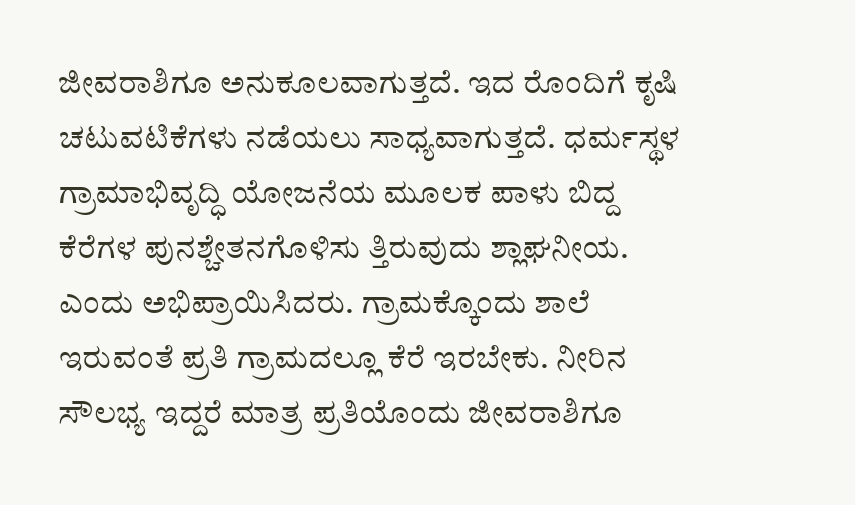ಜೀವರಾಶಿಗೂ ಅನುಕೂಲವಾಗುತ್ತದೆ. ಇದ ರೊಂದಿಗೆ ಕೃಷಿ ಚಟುವಟಿಕೆಗಳು ನಡೆಯಲು ಸಾಧ್ಯವಾಗುತ್ತದೆ. ಧರ್ಮಸ್ಥಳ ಗ್ರಾಮಾಭಿವೃದ್ಧಿ ಯೋಜನೆಯ ಮೂಲಕ ಪಾಳು ಬಿದ್ದ ಕೆರೆಗಳ ಪುನಶ್ಚೇತನಗೊಳಿಸು ತ್ತಿರುವುದು ಶ್ಲಾಘನೀಯ. ಎಂದು ಅಭಿಪ್ರಾಯಿಸಿದರು. ಗ್ರಾಮಕ್ಕೊಂದು ಶಾಲೆ ಇರುವಂತೆ ಪ್ರತಿ ಗ್ರಾಮದಲ್ಲೂ ಕೆರೆ ಇರಬೇಕು. ನೀರಿನ ಸೌಲಭ್ಯ ಇದ್ದರೆ ಮಾತ್ರ ಪ್ರತಿಯೊಂದು ಜೀವರಾಶಿಗೂ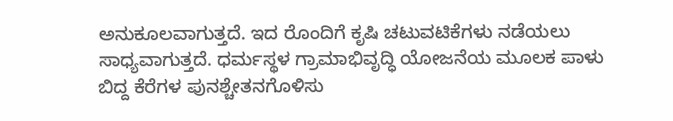ಅನುಕೂಲವಾಗುತ್ತದೆ. ಇದ ರೊಂದಿಗೆ ಕೃಷಿ ಚಟುವಟಿಕೆಗಳು ನಡೆಯಲು ಸಾಧ್ಯವಾಗುತ್ತದೆ. ಧರ್ಮಸ್ಥಳ ಗ್ರಾಮಾಭಿವೃದ್ಧಿ ಯೋಜನೆಯ ಮೂಲಕ ಪಾಳು ಬಿದ್ದ ಕೆರೆಗಳ ಪುನಶ್ಚೇತನಗೊಳಿಸು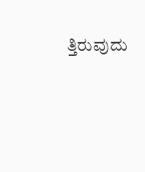ತ್ತಿರುವುದು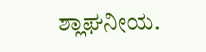ಶ್ಲಾಘನೀಯ.